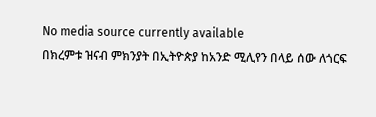No media source currently available
በክረምቱ ዝናብ ምክንያት በኢትዮጵያ ከአንድ ሚሊየን በላይ ሰው ለጎርፍ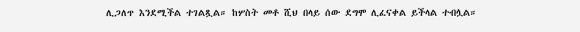ሊጋለጥ እንደሚችል ተገልጿል። ከሦስት መቶ ሺህ በላይ ሰው ደግሞ ሊፈናቀል ይችላል ተብሏል።